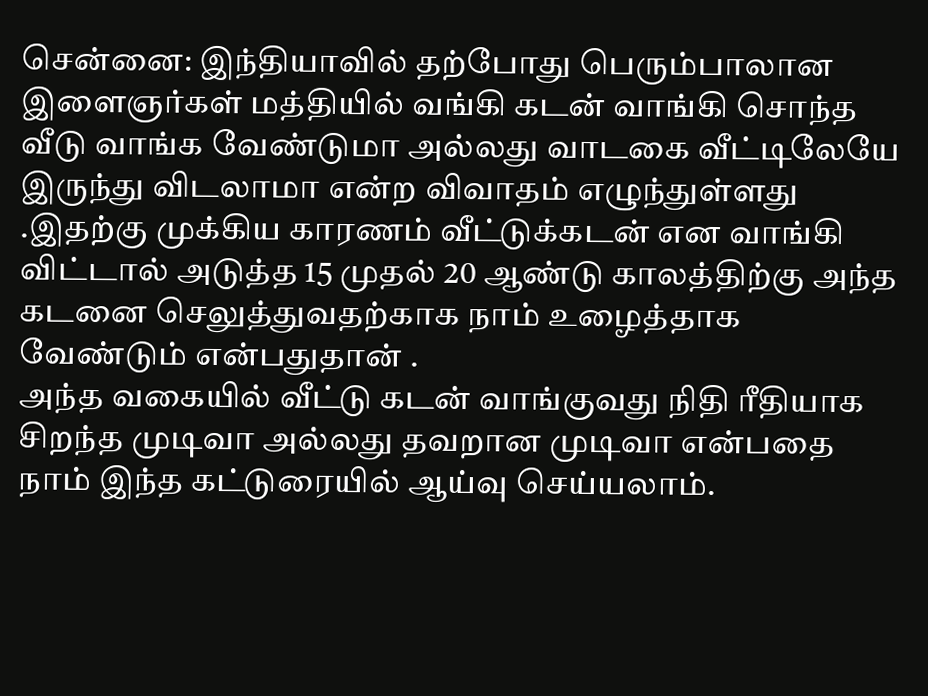சென்னை: இந்தியாவில் தற்போது பெரும்பாலான இளைஞர்கள் மத்தியில் வங்கி கடன் வாங்கி சொந்த வீடு வாங்க வேண்டுமா அல்லது வாடகை வீட்டிலேயே இருந்து விடலாமா என்ற விவாதம் எழுந்துள்ளது .இதற்கு முக்கிய காரணம் வீட்டுக்கடன் என வாங்கி விட்டால் அடுத்த 15 முதல் 20 ஆண்டு காலத்திற்கு அந்த கடனை செலுத்துவதற்காக நாம் உழைத்தாக வேண்டும் என்பதுதான் .
அந்த வகையில் வீட்டு கடன் வாங்குவது நிதி ரீதியாக சிறந்த முடிவா அல்லது தவறான முடிவா என்பதை நாம் இந்த கட்டுரையில் ஆய்வு செய்யலாம்.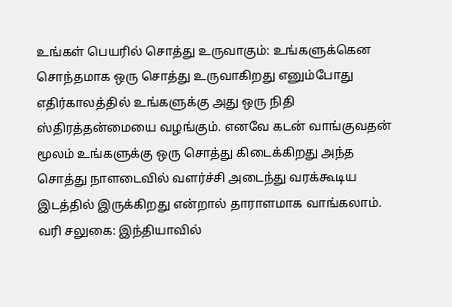உங்கள் பெயரில் சொத்து உருவாகும்: உங்களுக்கென சொந்தமாக ஒரு சொத்து உருவாகிறது எனும்போது எதிர்காலத்தில் உங்களுக்கு அது ஒரு நிதி ஸ்திரத்தன்மையை வழங்கும். எனவே கடன் வாங்குவதன் மூலம் உங்களுக்கு ஒரு சொத்து கிடைக்கிறது அந்த சொத்து நாளடைவில் வளர்ச்சி அடைந்து வரக்கூடிய இடத்தில் இருக்கிறது என்றால் தாராளமாக வாங்கலாம்.
வரி சலுகை: இந்தியாவில்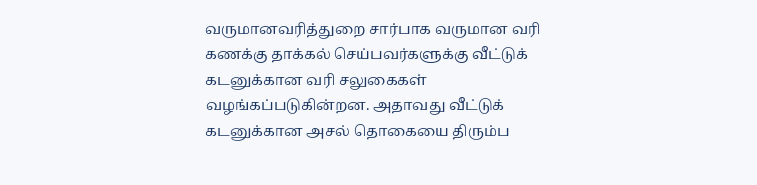வருமானவரித்துறை சார்பாக வருமான வரி கணக்கு தாக்கல் செய்பவர்களுக்கு வீட்டுக் கடனுக்கான வரி சலுகைகள் வழங்கப்படுகின்றன. அதாவது வீட்டுக் கடனுக்கான அசல் தொகையை திரும்ப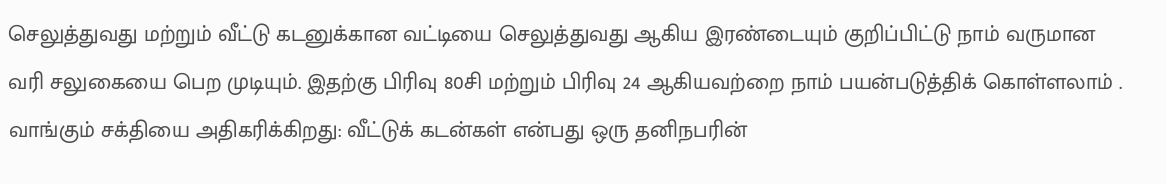செலுத்துவது மற்றும் வீட்டு கடனுக்கான வட்டியை செலுத்துவது ஆகிய இரண்டையும் குறிப்பிட்டு நாம் வருமான வரி சலுகையை பெற முடியும். இதற்கு பிரிவு 80சி மற்றும் பிரிவு 24 ஆகியவற்றை நாம் பயன்படுத்திக் கொள்ளலாம் .
வாங்கும் சக்தியை அதிகரிக்கிறது: வீட்டுக் கடன்கள் என்பது ஒரு தனிநபரின்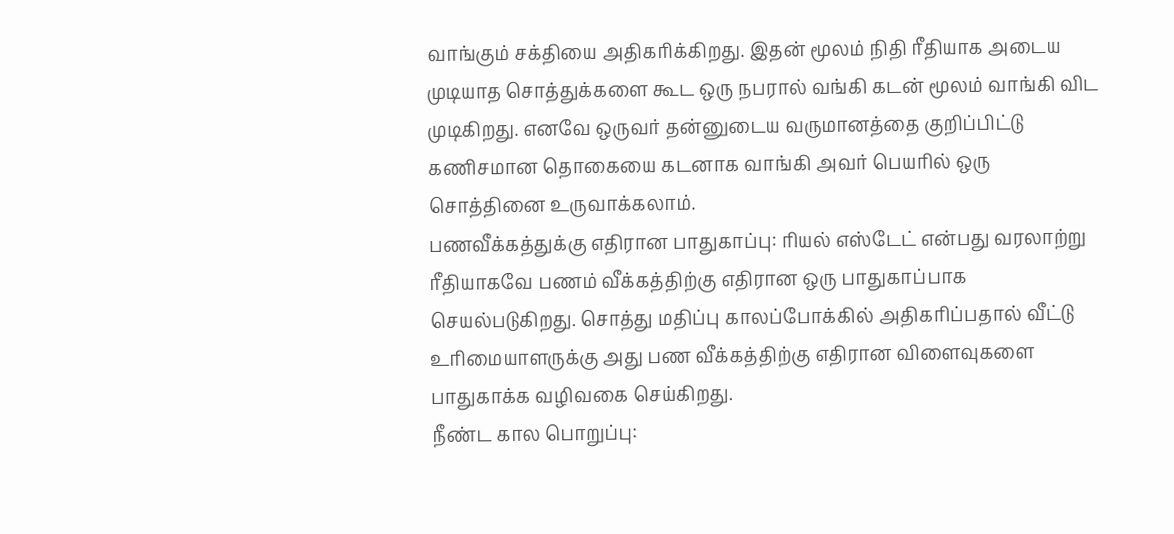வாங்கும் சக்தியை அதிகரிக்கிறது. இதன் மூலம் நிதி ரீதியாக அடைய முடியாத சொத்துக்களை கூட ஒரு நபரால் வங்கி கடன் மூலம் வாங்கி விட முடிகிறது. எனவே ஒருவர் தன்னுடைய வருமானத்தை குறிப்பிட்டு கணிசமான தொகையை கடனாக வாங்கி அவர் பெயரில் ஒரு சொத்தினை உருவாக்கலாம்.
பணவீக்கத்துக்கு எதிரான பாதுகாப்பு: ரியல் எஸ்டேட் என்பது வரலாற்று ரீதியாகவே பணம் வீக்கத்திற்கு எதிரான ஒரு பாதுகாப்பாக செயல்படுகிறது. சொத்து மதிப்பு காலப்போக்கில் அதிகரிப்பதால் வீட்டு உரிமையாளருக்கு அது பண வீக்கத்திற்கு எதிரான விளைவுகளை பாதுகாக்க வழிவகை செய்கிறது.
நீண்ட கால பொறுப்பு: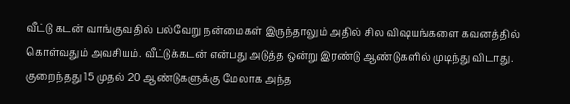வீட்டு கடன் வாங்குவதில் பல்வேறு நன்மைகள் இருந்தாலும் அதில் சில விஷயங்களை கவனத்தில் கொள்வதும் அவசியம். வீட்டுக்கடன் என்பது அடுத்த ஒன்று இரண்டு ஆண்டுகளில் முடிந்து விடாது. குறைந்தது 15 முதல் 20 ஆண்டுகளுக்கு மேலாக அந்த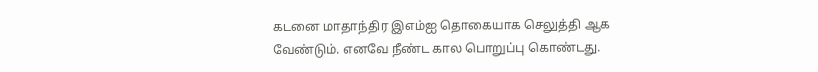கடனை மாதாந்திர இஎம்ஐ தொகையாக செலுத்தி ஆக வேண்டும். எனவே நீண்ட கால பொறுப்பு கொண்டது.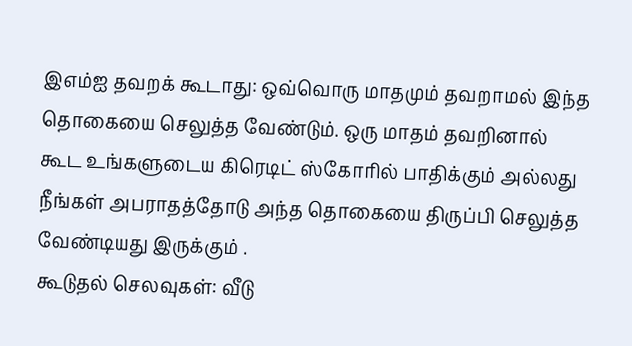இஎம்ஐ தவறக் கூடாது: ஒவ்வொரு மாதமும் தவறாமல் இந்த தொகையை செலுத்த வேண்டும். ஒரு மாதம் தவறினால் கூட உங்களுடைய கிரெடிட் ஸ்கோரில் பாதிக்கும் அல்லது நீங்கள் அபராதத்தோடு அந்த தொகையை திருப்பி செலுத்த வேண்டியது இருக்கும் .
கூடுதல் செலவுகள்: வீடு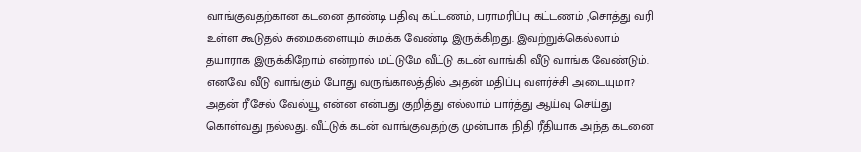வாங்குவதற்கான கடனை தாண்டி பதிவு கட்டணம், பராமரிப்பு கட்டணம் ,சொத்து வரி உள்ள கூடுதல் சுமைகளையும் சுமக்க வேண்டி இருக்கிறது. இவற்றுக்கெல்லாம் தயாராக இருக்கிறோம் என்றால் மட்டுமே வீட்டு கடன் வாங்கி வீடு வாங்க வேண்டும்.
எனவே வீடு வாங்கும் போது வருங்காலத்தில் அதன் மதிப்பு வளர்ச்சி அடையுமா? அதன் ரீசேல் வேல்யூ என்ன என்பது குறித்து எல்லாம் பார்த்து ஆய்வு செய்து கொள்வது நல்லது. வீட்டுக் கடன் வாங்குவதற்கு முன்பாக நிதி ரீதியாக அந்த கடனை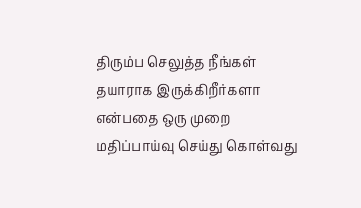திரும்ப செலுத்த நீங்கள் தயாராக இருக்கிறீர்களா என்பதை ஒரு முறை மதிப்பாய்வு செய்து கொள்வது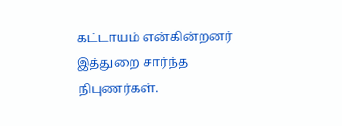கட்டாயம் என்கின்றனர் இத்துறை சார்ந்த நிபுணர்கள்.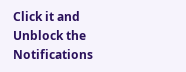Click it and Unblock the Notifications